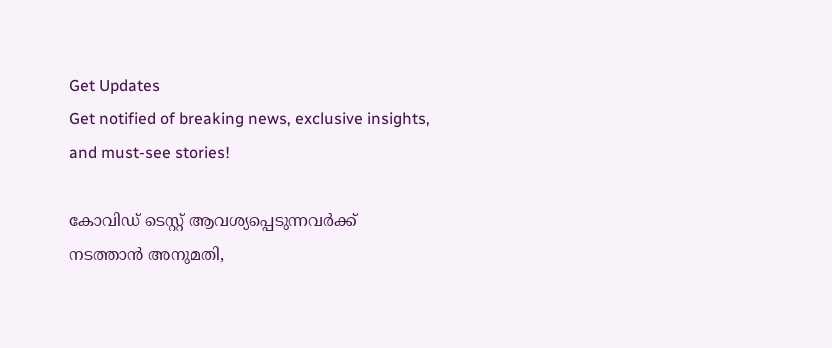Get Updates
Get notified of breaking news, exclusive insights, and must-see stories!

കോവിഡ് ടെസ്റ്റ് ആവശ്യപ്പെടുന്നവര്‍ക്ക് നടത്താന്‍ അനുമതി,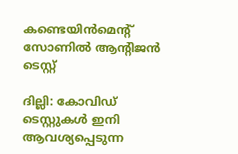കണ്ടെയിന്‍മെന്റ് സോണില്‍ ആന്റിജന്‍ ടെസ്റ്റ്

ദില്ലി: കോവിഡ് ടെസ്റ്റുകള്‍ ഇനി ആവശ്യപ്പെടുന്ന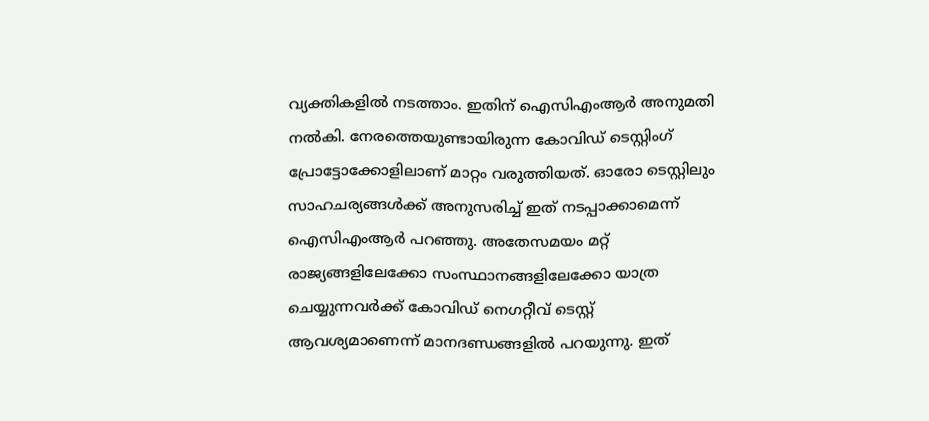വ്യക്തികളില്‍ നടത്താം. ഇതിന് ഐസിഎംആര്‍ അനുമതി നല്‍കി. നേരത്തെയുണ്ടായിരുന്ന കോവിഡ് ടെസ്റ്റിംഗ് പ്രോട്ടോക്കോളിലാണ് മാറ്റം വരുത്തിയത്. ഓരോ ടെസ്റ്റിലും സാഹചര്യങ്ങള്‍ക്ക് അനുസരിച്ച് ഇത് നടപ്പാക്കാമെന്ന് ഐസിഎംആര്‍ പറഞ്ഞു. അതേസമയം മറ്റ് രാജ്യങ്ങളിലേക്കോ സംസ്ഥാനങ്ങളിലേക്കോ യാത്ര ചെയ്യുന്നവര്‍ക്ക് കോവിഡ് നെഗറ്റീവ് ടെസ്റ്റ് ആവശ്യമാണെന്ന് മാനദണ്ഡങ്ങളില്‍ പറയുന്നു. ഇത്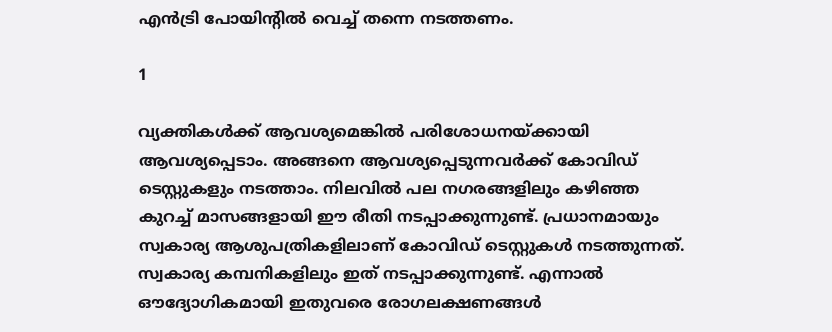എന്‍ട്രി പോയിന്റില്‍ വെച്ച് തന്നെ നടത്തണം.

1

വ്യക്തികള്‍ക്ക് ആവശ്യമെങ്കില്‍ പരിശോധനയ്ക്കായി ആവശ്യപ്പെടാം. അങ്ങനെ ആവശ്യപ്പെടുന്നവര്‍ക്ക് കോവിഡ് ടെസ്റ്റുകളും നടത്താം. നിലവില്‍ പല നഗരങ്ങളിലും കഴിഞ്ഞ കുറച്ച് മാസങ്ങളായി ഈ രീതി നടപ്പാക്കുന്നുണ്ട്. പ്രധാനമായും സ്വകാര്യ ആശുപത്രികളിലാണ് കോവിഡ് ടെസ്റ്റുകള്‍ നടത്തുന്നത്. സ്വകാര്യ കമ്പനികളിലും ഇത് നടപ്പാക്കുന്നുണ്ട്. എന്നാല്‍ ഔദ്യോഗികമായി ഇതുവരെ രോഗലക്ഷണങ്ങള്‍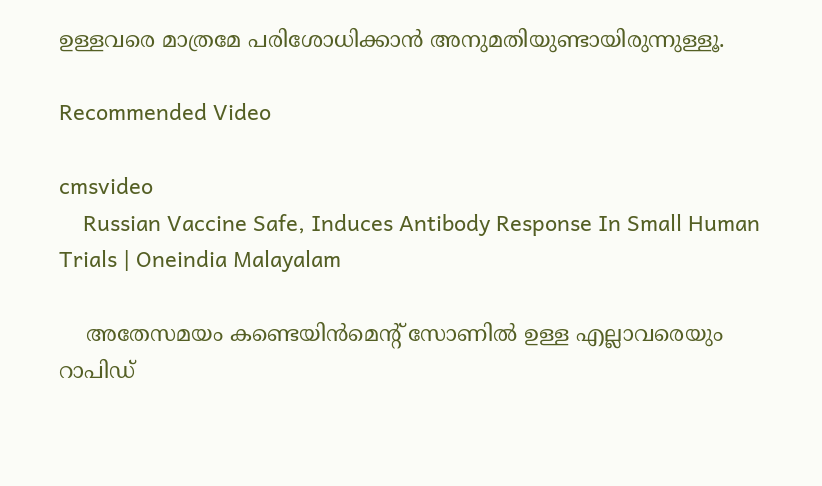ഉള്ളവരെ മാത്രമേ പരിശോധിക്കാന്‍ അനുമതിയുണ്ടായിരുന്നുള്ളൂ.

Recommended Video

cmsvideo
    Russian Vaccine Safe, Induces Antibody Response In Small Human Trials | Oneindia Malayalam

    അതേസമയം കണ്ടെയിന്‍മെന്റ് സോണില്‍ ഉള്ള എല്ലാവരെയും റാപിഡ്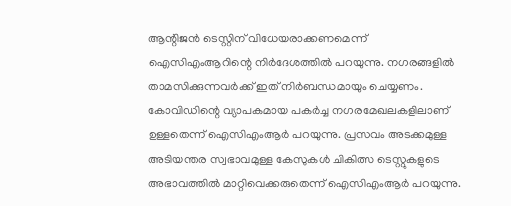ആന്റിജന്‍ ടെസ്റ്റിന് വിധേയരാക്കണമെന്ന് ഐസിഎംആറിന്റെ നിര്‍ദേശത്തില്‍ പറയുന്നു. നഗരങ്ങളില്‍ താമസിക്കുന്നവര്‍ക്ക് ഇത് നിര്‍ബന്ധമായും ചെയ്യണം. കോവിഡിന്റെ വ്യാപകമായ പകര്‍ച്ച നഗരമേഖലകളിലാണ് ഉള്ളതെന്ന് ഐസിഎംആര്‍ പറയുന്നു. പ്രസവം അടക്കമുള്ള അടിയന്തര സ്വഭാവമുള്ള കേസുകള്‍ ചികിത്സ ടെസ്റ്റുകളുടെ അഭാവത്തില്‍ മാറ്റിവെക്കരുതെന്ന് ഐസിഎംആര്‍ പറയുന്നു.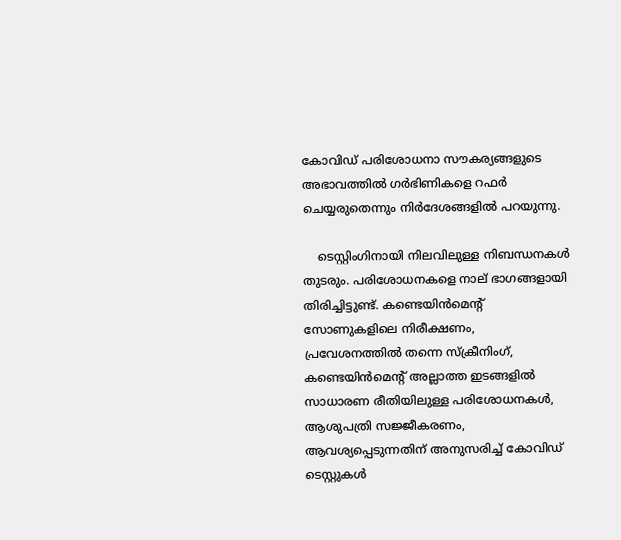കോവിഡ് പരിശോധനാ സൗകര്യങ്ങളുടെ അഭാവത്തില്‍ ഗര്‍ഭിണികളെ റഫർ ചെയ്യരുതെന്നും നിര്‍ദേശങ്ങളില്‍ പറയുന്നു.

    ടെസ്റ്റിംഗിനായി നിലവിലുള്ള നിബന്ധനകള്‍ തുടരും. പരിശോധനകളെ നാല് ഭാഗങ്ങളായി തിരിച്ചിട്ടുണ്ട്. കണ്ടെയിന്‍മെന്റ് സോണുകളിലെ നിരീക്ഷണം, പ്രവേശനത്തില്‍ തന്നെ സ്‌ക്രീനിംഗ്, കണ്ടെയിന്‍മെന്റ് അല്ലാത്ത ഇടങ്ങളില്‍ സാധാരണ രീതിയിലുള്ള പരിശോധനകള്‍, ആശുപത്രി സജ്ജീകരണം, ആവശ്യപ്പെടുന്നതിന് അനുസരിച്ച് കോവിഡ് ടെസ്റ്റുകള്‍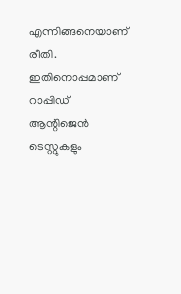എന്നിങ്ങനെയാണ് രീതി. ഇതിനൊപ്പമാണ് റാപ്പിഡ് ആന്റിജെന്‍ ടെസ്റ്റുകളും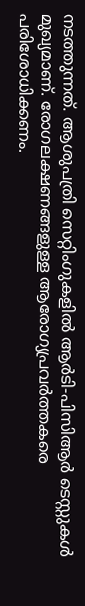നടത്തുന്നത്. ആശുപത്രി സെറ്റിംഗുകളില്‍ ആര്‍ടി-പിസിആര്‍ ടെസ്റ്റുകള്‍ മുഖ്യമാണ്. രോഗലക്ഷണങ്ങളുള്ള ആരോഗ്യപ്രവര്‍ത്തകരെ പരിശോധിക്കണം.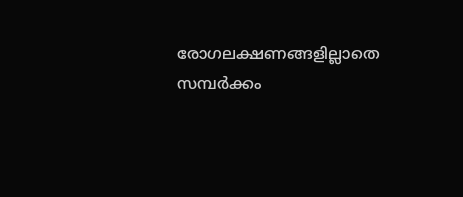രോഗലക്ഷണങ്ങളില്ലാതെ സമ്പര്‍ക്കം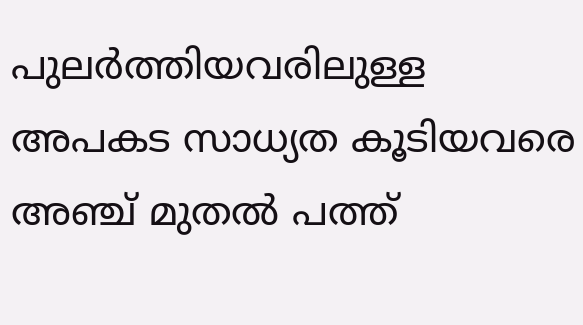പുലര്‍ത്തിയവരിലുള്ള അപകട സാധ്യത കൂടിയവരെ അഞ്ച് മുതല്‍ പത്ത്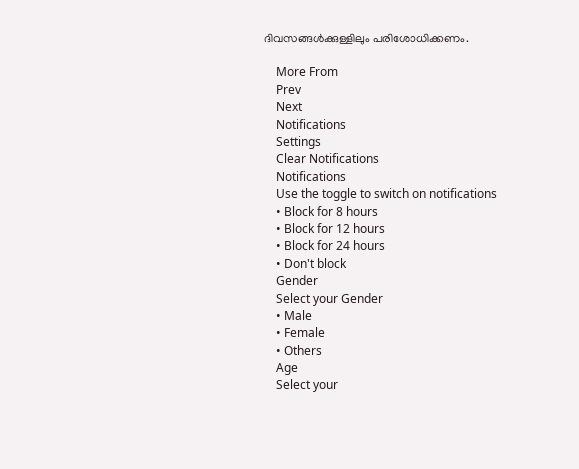ദിവസങ്ങള്‍ക്കുള്ളിലും പരിശോധിക്കണം.

    More From
    Prev
    Next
    Notifications
    Settings
    Clear Notifications
    Notifications
    Use the toggle to switch on notifications
    • Block for 8 hours
    • Block for 12 hours
    • Block for 24 hours
    • Don't block
    Gender
    Select your Gender
    • Male
    • Female
    • Others
    Age
    Select your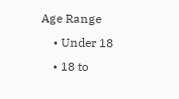Age Range
    • Under 18
    • 18 to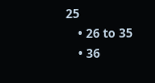25
    • 26 to 35
    • 36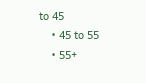to 45
    • 45 to 55
    • 55+